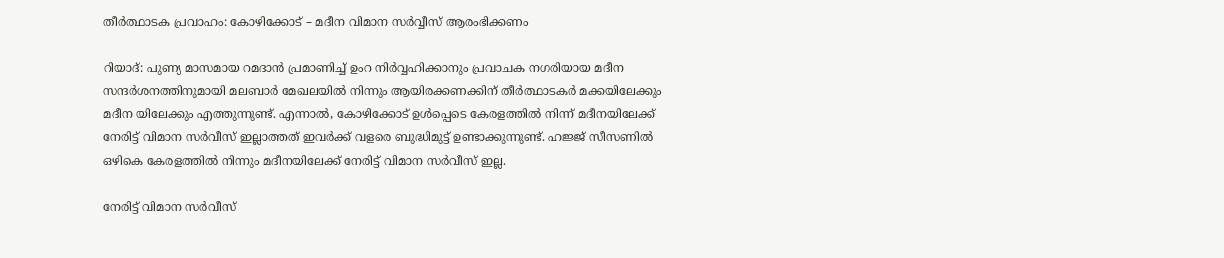തീര്‍ത്ഥാടക പ്രവാഹം: കോഴിക്കോട് – മദീന വിമാന സര്‍വ്വീസ് ആരംഭിക്കണം

റിയാദ്: പുണ്യ മാസമായ റമദാന്‍ പ്രമാണിച്ച് ഉംറ നിര്‍വ്വഹിക്കാനും പ്രവാചക നഗരിയായ മദീന സന്ദര്‍ശനത്തിനുമായി മലബാര്‍ മേഖലയില്‍ നിന്നും ആയിരക്കണക്കിന് തീര്‍ത്ഥാടകര്‍ മക്കയിലേക്കും മദീന യിലേക്കും എത്തുന്നുണ്ട്. എന്നാല്‍, കോഴിക്കോട് ഉള്‍പ്പെടെ കേരളത്തില്‍ നിന്ന് മദീനയിലേക്ക് നേരിട്ട് വിമാന സര്‍വീസ് ഇല്ലാത്തത് ഇവര്‍ക്ക്‌ വളരെ ബുദ്ധിമുട്ട് ഉണ്ടാക്കുന്നുണ്ട്. ഹജ്ജ് സീസണില്‍ ഒഴികെ കേരളത്തില്‍ നിന്നും മദീനയിലേക്ക് നേരിട്ട് വിമാന സര്‍വീസ് ഇല്ല.

നേരിട്ട് വിമാന സര്‍വീസ്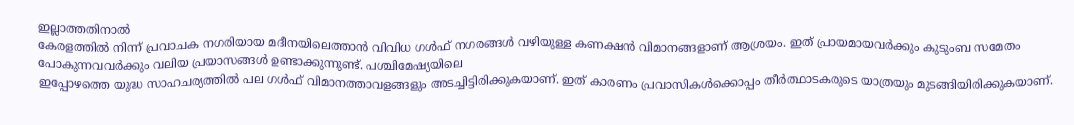ഇല്ലാത്തതിനാല്‍
കേരളത്തില്‍ നിന്ന് പ്രവാചക നഗരിയായ മദീനയിലെത്താന്‍ വിവിധ ഗൾഫ് നഗരങ്ങള്‍ വഴിയുള്ള കണക്ഷന്‍ വിമാനങ്ങളാണ് ആശ്രയം. ഇത് പ്രായമായവര്‍ക്കും കുടുംബ സമേതം പോകുന്നവവര്‍ക്കും വലിയ പ്രയാസങ്ങള്‍ ഉണ്ടാക്കുന്നുണ്ട്. പശ്ചിമേഷ്യയിലെ
ഇപ്പോഴത്തെ യുദ്ധ സാഹചര്യത്തില്‍ പല ഗൾഫ് വിമാനത്താവളങ്ങളും അടച്ചിട്ടിരിക്കുകയാണ്. ഇത് കാരണം പ്രവാസികള്‍ക്കൊപ്പം തീര്‍ത്ഥാടകരുടെ യാത്രയും മുടങ്ങിയിരിക്കുകയാണ്.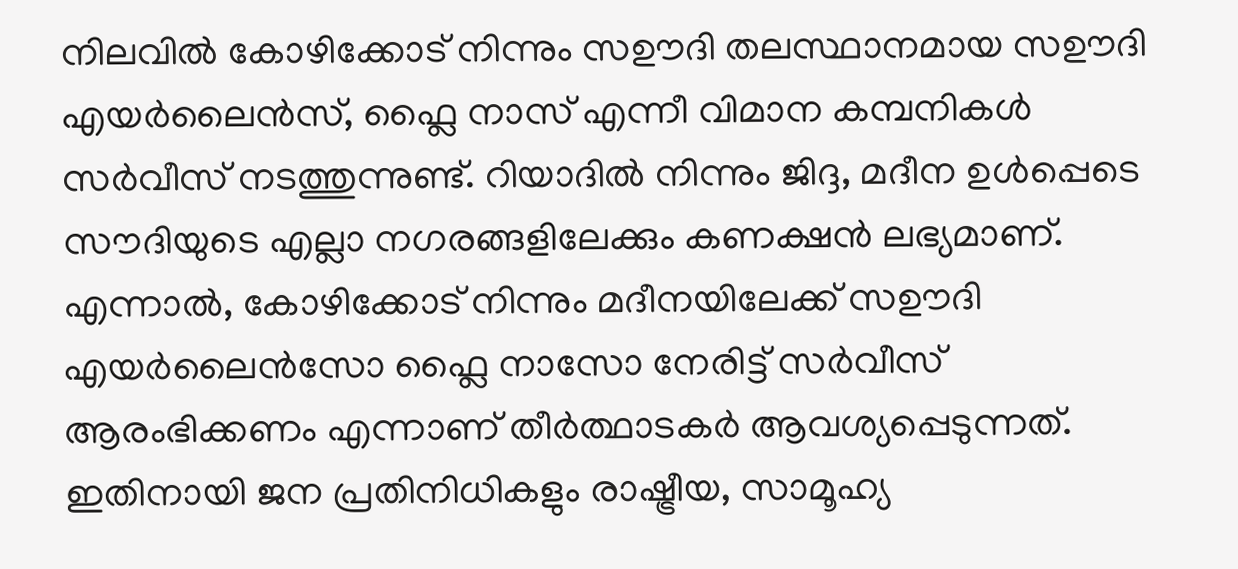നിലവില്‍ കോഴിക്കോട് നിന്നും സഊദി തലസ്ഥാനമായ സഊദി എയര്‍ലൈന്‍സ്, ഫ്ലൈ നാസ് എന്നീ വിമാന കമ്പനികള്‍ സര്‍വീസ് നടത്തുന്നുണ്ട്. റിയാദില്‍ നിന്നും ജിദ്ദ, മദീന ഉള്‍പ്പെടെ സൗദിയുടെ എല്ലാ നഗരങ്ങളിലേക്കും കണക്ഷന്‍ ലഭ്യമാണ്. എന്നാല്‍, കോഴിക്കോട് നിന്നും മദീനയിലേക്ക് സഊദി എയര്‍ലൈന്‍സോ ഫ്ലൈ നാസോ നേരിട്ട് സര്‍വീസ് ആരംഭിക്കണം എന്നാണ് തീര്‍ത്ഥാടകര്‍ ആവശ്യപ്പെടുന്നത്‌. ഇതിനായി ജന പ്രതിനിധികളും രാഷ്ട്രീയ, സാമൂഹ്യ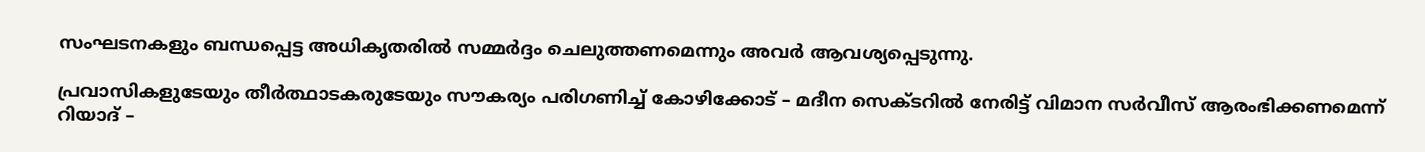സംഘടനകളും ബന്ധപ്പെട്ട അധികൃതരില്‍ സമ്മര്‍ദ്ദം ചെലുത്തണമെന്നും അവര്‍ ആവശ്യപ്പെടുന്നു.

പ്രവാസികളുടേയും തീര്‍ത്ഥാടകരുടേയും സൗകര്യം പരിഗണിച്ച് കോഴിക്കോട് – മദീന സെക്ടറില്‍ നേരിട്ട് വിമാന സര്‍വീസ് ആരംഭിക്കണമെന്ന് റിയാദ് –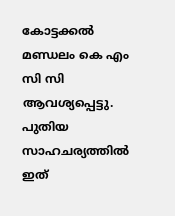കോട്ടക്കല്‍ മണ്ഡലം കെ എം സി സി ആവശ്യപ്പെട്ടു. പുതിയ സാഹചര്യത്തില്‍ ഇത്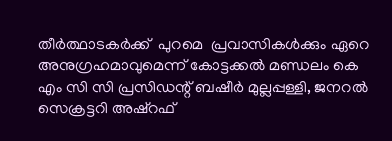തീര്‍ത്ഥാടകര്‍ക്ക്  പുറമെ  പ്രവാസികൾക്കും ഏറെ അനുഗ്രഹമാവുമെന്ന് കോട്ടക്കല്‍ മണ്ഡലം കെ എം സി സി പ്രസിഡന്റ് ബഷീര്‍ മുല്ലപ്പള്ളി, ജനറല്‍ സെക്രട്ടറി അഷ്റഫ്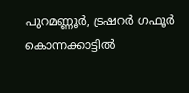പുറമണ്ണൂര്‍, ട്രഷറര്‍ ഗഫൂര്‍ കൊന്നക്കാട്ടില്‍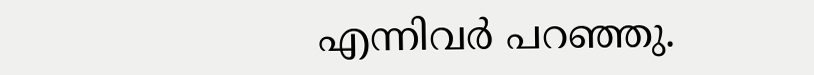എന്നിവര്‍ പറഞ്ഞു.